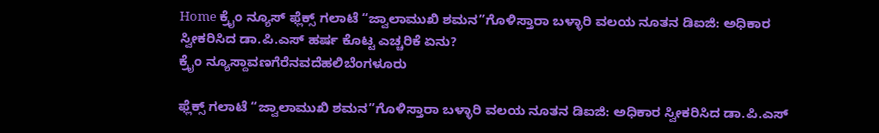Home ಕ್ರೈಂ ನ್ಯೂಸ್ ಫ್ಲೆಕ್ಸ್ ಗಲಾಟೆ “ಜ್ವಾಲಾಮುಖಿ ಶಮನ”ಗೊಳಿಸ್ತಾರಾ ಬಳ್ಳಾರಿ ವಲಯ ನೂತನ ಡಿಐಜಿ: ಅಧಿಕಾರ ಸ್ವೀಕರಿಸಿದ ಡಾ.ಪಿ.ಎಸ್ ಹರ್ಷ ಕೊಟ್ಟ ಎಚ್ಚರಿಕೆ ಏನು?
ಕ್ರೈಂ ನ್ಯೂಸ್ದಾವಣಗೆರೆನವದೆಹಲಿಬೆಂಗಳೂರು

ಫ್ಲೆಕ್ಸ್ ಗಲಾಟೆ “ಜ್ವಾಲಾಮುಖಿ ಶಮನ”ಗೊಳಿಸ್ತಾರಾ ಬಳ್ಳಾರಿ ವಲಯ ನೂತನ ಡಿಐಜಿ: ಅಧಿಕಾರ ಸ್ವೀಕರಿಸಿದ ಡಾ.ಪಿ.ಎಸ್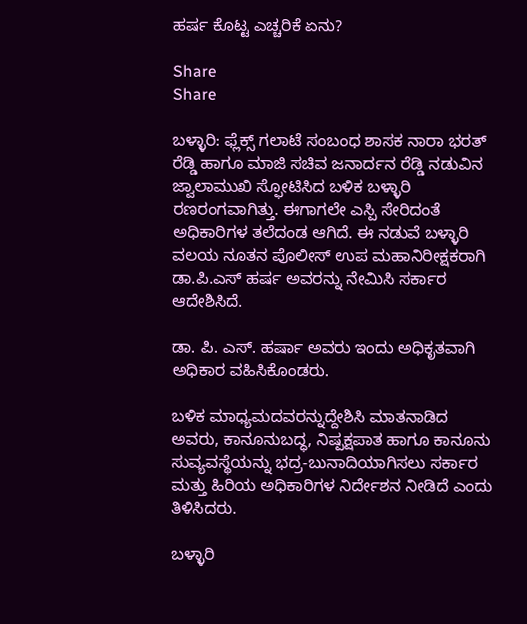ಹರ್ಷ ಕೊಟ್ಟ ಎಚ್ಚರಿಕೆ ಏನು?

Share
Share

ಬಳ್ಳಾರಿ: ಫ್ಲೆಕ್ಸ್ ಗಲಾಟೆ ಸಂಬಂಧ ಶಾಸಕ ನಾರಾ ಭರತ್ ರೆಡ್ಡಿ ಹಾಗೂ ಮಾಜಿ ಸಚಿವ ಜನಾರ್ದನ ರೆಡ್ಡಿ ನಡುವಿನ ಜ್ವಾಲಾಮುಖಿ ಸ್ಫೋಟಿಸಿದ ಬಳಿಕ ಬಳ್ಳಾರಿ ರಣರಂಗವಾಗಿತ್ತು. ಈಗಾಗಲೇ ಎಸ್ಪಿ ಸೇರಿದಂತೆ ಅಧಿಕಾರಿಗಳ ತಲೆದಂಡ ಆಗಿದೆ. ಈ ನಡುವೆ ಬಳ್ಳಾರಿ ವಲಯ ನೂತನ ಪೊಲೀಸ್ ಉಪ ಮಹಾನಿರೀಕ್ಷಕರಾಗಿ ಡಾ.ಪಿ.ಎಸ್ ಹರ್ಷ ಅವರನ್ನು ನೇಮಿಸಿ ಸರ್ಕಾರ ಆದೇಶಿಸಿದೆ.

ಡಾ. ಪಿ. ಎಸ್. ಹರ್ಷಾ ಅವರು ಇಂದು ಅಧಿಕೃತವಾಗಿ ಅಧಿಕಾರ ವಹಿಸಿಕೊಂಡರು.

ಬಳಿಕ ಮಾಧ್ಯಮದವರನ್ನುದ್ದೇಶಿಸಿ ಮಾತನಾಡಿದ ಅವರು, ಕಾನೂನುಬದ್ಧ, ನಿಷ್ಪಕ್ಷಪಾತ ಹಾಗೂ ಕಾನೂನು ಸುವ್ಯವಸ್ಥೆಯನ್ನು ಭದ್ರ-ಬುನಾದಿಯಾಗಿಸಲು ಸರ್ಕಾರ ಮತ್ತು ಹಿರಿಯ ಅಧಿಕಾರಿಗಳ ನಿರ್ದೇಶನ ನೀಡಿದೆ ಎಂದು
ತಿಳಿಸಿದರು.

ಬಳ್ಳಾರಿ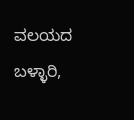ವಲಯದ ಬಳ್ಳಾರಿ,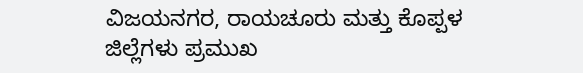ವಿಜಯನಗರ, ರಾಯಚೂರು ಮತ್ತು ಕೊಪ್ಪಳ ಜಿಲ್ಲೆಗಳು ಪ್ರಮುಖ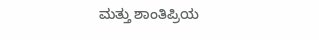ಮತ್ತು ಶಾಂತಿಪ್ರಿಯ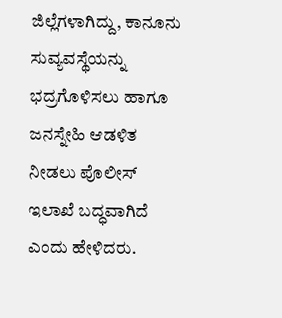ಜಿಲ್ಲೆಗಳಾಗಿದ್ದು, ಕಾನೂನು ಸುವ್ಯವಸ್ಥೆಯನ್ನು ಭದ್ರಗೊಳಿಸಲು ಹಾಗೂ ಜನಸ್ನೇಹಿ ಆಡಳಿತ ನೀಡಲು ಪೊಲೀಸ್ ಇಲಾಖೆ ಬದ್ಧವಾಗಿದೆ ಎಂದು ಹೇಳಿದರು.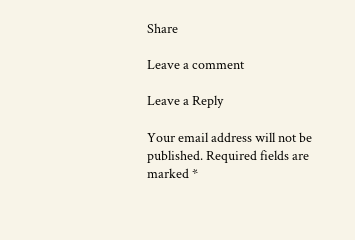Share

Leave a comment

Leave a Reply

Your email address will not be published. Required fields are marked *